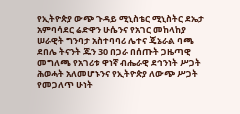የኢትዮጵያ ውጭ ጉዳይ ሚኒስቴር ሚኒስትር ደኤታ አምባሳደር ሬድዋን ሁሴንና የአገር መከላከያ ሠራዊት ግንባታ አስተባባሪ ሌተና ጄኔራል ባጫ ደበሌ ትናንት ጁን 30 በጋራ በሰጡት ጋዜጣዊ መግለጫ የአገሪቱ ዋነኛ ብሔራዊ ደኅንነት ሥጋት ሕወሓት አለመሆኑንና የኢትዮጵያ ለውጭ ሥጋት የመጋለጥ ሁነት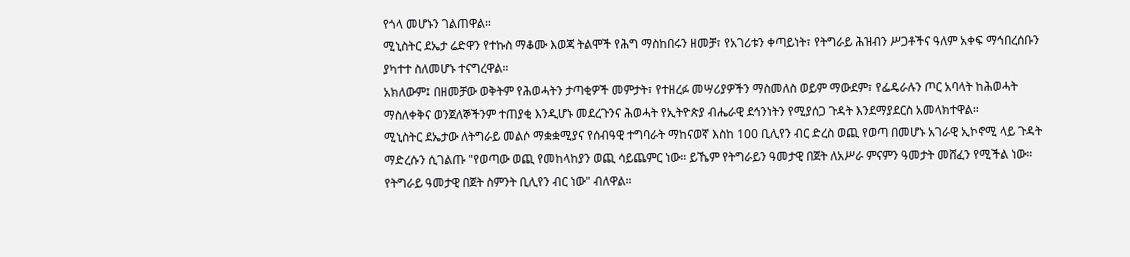የጎላ መሆኑን ገልጠዋል።
ሚኒስትር ደኤታ ሬድዋን የተኩስ ማቆሙ እወጃ ትልሞች የሕግ ማስከበሩን ዘመቻ፣ የአገሪቱን ቀጣይነት፣ የትግራይ ሕዝብን ሥጋቶችና ዓለም አቀፍ ማኅበረሰቡን ያካተተ ስለመሆኑ ተናግረዋል።
አክለውም፤ በዘመቻው ወቅትም የሕወሓትን ታጣቂዎች መምታት፣ የተዘረፉ መሣሪያዎችን ማስመለስ ወይም ማውደም፣ የፌዴራሉን ጦር አባላት ከሕወሓት ማስለቀቅና ወንጀለኞችንም ተጠያቂ እንዲሆኑ መደረጉንና ሕወሓት የኢትዮጵያ ብሔራዊ ደኅንነትን የሚያሰጋ ጉዳት እንደማያደርስ አመላክተዋል።
ሚኒስትር ደኤታው ለትግራይ መልሶ ማቋቋሚያና የሰብዓዊ ተግባራት ማከናወኛ እስከ 100 ቢሊየን ብር ድረስ ወጪ የወጣ በመሆኑ አገራዊ ኢኮኖሚ ላይ ጉዳት ማድረሱን ሲገልጡ "የወጣው ወጪ የመከላከያን ወጪ ሳይጨምር ነው። ይኼም የትግራይን ዓመታዊ በጀት ለአሥራ ምናምን ዓመታት መሸፈን የሚችል ነው። የትግራይ ዓመታዊ በጀት ስምንት ቢሊየን ብር ነው" ብለዋል።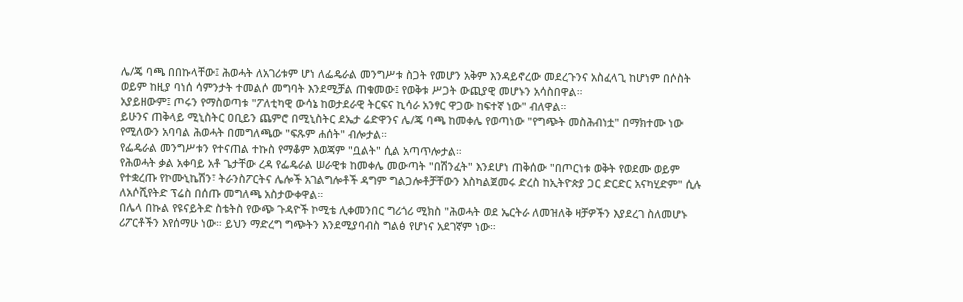ሌ/ጄ ባጫ በበኩላቸው፤ ሕወሓት ለአገሪቱም ሆነ ለፌዴራል መንግሥቱ ስጋት የመሆን አቅም እንዳይኖረው መደረጉንና አስፈላጊ ከሆነም በሶስት ወይም ከዚያ ባነሰ ሳምንታት ተመልሶ መግባት እንደሚቻል ጠቁመው፤ የወቅቱ ሥጋት ውጪያዊ መሆኑን አሳስበዋል።
አያይዘውም፤ ጦሩን የማስወጣቱ "ፖለቲካዊ ውሳኔ ከወታደራዊ ትርፍና ኪሳራ አንፃር ዋጋው ከፍተኛ ነው" ብለዋል።
ይሁንና ጠቅላይ ሚኒስትር ዐቢይን ጨምሮ በሚኒስትር ደኤታ ሬድዋንና ሌ/ጄ ባጫ ከመቀሌ የወጣነው "የግጭት መስሕብነቷ" በማክተሙ ነው የሚለውን አባባል ሕወሓት በመግለጫው "ፍጹም ሐሰት" ብሎታል።
የፌዴራል መንግሥቱን የተናጠል ተኩስ የማቆም እወጃም "ቧልት" ሲል አጣጥሎታል።
የሕወሓት ቃል አቀባይ አቶ ጌታቸው ረዳ የፌዴራል ሠራዊቱ ከመቀሌ መውጣት "በሽንፈት" እንደሆነ ጠቅሰው "በጦርነቱ ወቅት የወደሙ ወይም የተቋረጡ የኮሙኒኬሽን፣ ትራንስፖርትና ሌሎች አገልግሎቶች ዳግም ግልጋሎቶቻቸውን እስካልጀመሩ ድረስ ከኢትዮጵያ ጋር ድርድር አናካሂድም" ሲሉ ለአሶሺየትድ ፕሬስ በሰጡ መግለጫ አስታውቀዋል።
በሌላ በኩል የዩናይትድ ስቴትስ የውጭ ጉዳዮች ኮሚቴ ሊቀመንበር ግሪጎሪ ሚክስ "ሕወሓት ወደ ኤርትራ ለመዝለቅ ዛቻዎችን እያደረገ ስለመሆኑ ሪፖርቶችን እየሰማሁ ነው። ይህን ማድረግ ግጭትን እንደሚያባብስ ግልፅ የሆነና አደገኛም ነው።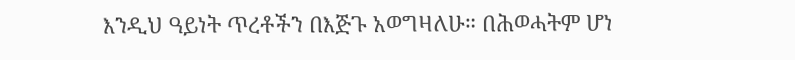እንዲህ ዓይነት ጥረቶችን በእጅጉ አወግዛለሁ። በሕወሓትም ሆነ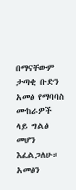በማናቸውም ታጣቂ ቡድን አመፅ የማባባስ ሙከራዎች ላይ ግልፅ መሆን እፈልጋለሁ። አመፅን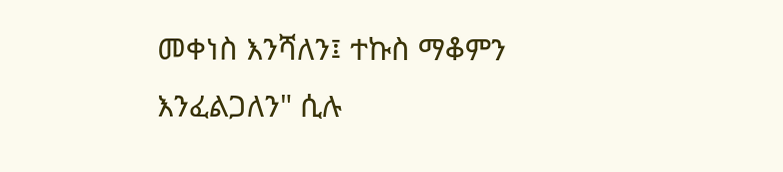መቀነስ እንሻለን፤ ተኩስ ማቆምን እንፈልጋለን" ሲሉ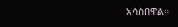አሳስበዋል።